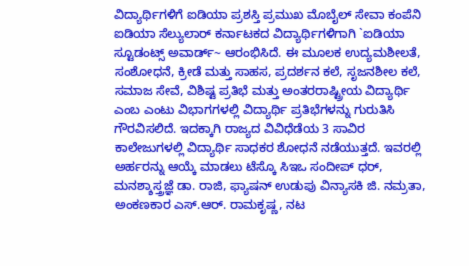ವಿದ್ಯಾರ್ಥಿಗಳಿಗೆ ಐಡಿಯಾ ಪ್ರಶಸ್ತಿ ಪ್ರಮುಖ ಮೊಬೈಲ್ ಸೇವಾ ಕಂಪೆನಿ ಐಡಿಯಾ ಸೆಲ್ಯುಲಾರ್ ಕರ್ನಾಟಕದ ವಿದ್ಯಾರ್ಥಿಗಳಿಗಾಗಿ `ಐಡಿಯಾ ಸ್ಟೂಡಂಟ್ಸ್ ಅವಾರ್ಡ್~ ಆರಂಭಿಸಿದೆ. ಈ ಮೂಲಕ ಉದ್ಯಮಶೀಲತೆ, ಸಂಶೋಧನೆ, ಕ್ರೀಡೆ ಮತ್ತು ಸಾಹಸ, ಪ್ರದರ್ಶನ ಕಲೆ, ಸೃಜನಶೀಲ ಕಲೆ, ಸಮಾಜ ಸೇವೆ, ವಿಶಿಷ್ಟ ಪ್ರತಿಭೆ ಮತ್ತು ಅಂತರರಾಷ್ಟ್ರೀಯ ವಿದ್ಯಾರ್ಥಿ ಎಂಬ ಎಂಟು ವಿಭಾಗಗಳಲ್ಲಿ ವಿದ್ಯಾರ್ಥಿ ಪ್ರತಿಭೆಗಳನ್ನು ಗುರುತಿಸಿ ಗೌರವಿಸಲಿದೆ. ಇದಕ್ಕಾಗಿ ರಾಜ್ಯದ ವಿವಿಧೆಡೆಯ 3 ಸಾವಿರ ಕಾಲೇಜುಗಳಲ್ಲಿ ವಿದ್ಯಾರ್ಥಿ ಸಾಧಕರ ಶೋಧನೆ ನಡೆಯುತ್ತದೆ. ಇವರಲ್ಲಿ ಅರ್ಹರನ್ನು ಆಯ್ಕೆ ಮಾಡಲು ಟೆಸ್ಕೊ ಸಿಇಒ ಸಂದೀಪ್ ಧರ್, ಮನಶ್ಶಾಸ್ತ್ರಜ್ಞೆ ಡಾ. ರಾಜಿ, ಫ್ಯಾಷನ್ ಉಡುಪು ವಿನ್ಯಾಸಕಿ ಜಿ. ನಮ್ರತಾ, ಅಂಕಣಕಾರ ಎಸ್.ಆರ್. ರಾಮಕೃಷ್ಣ, ನಟ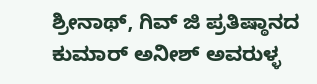ಶ್ರೀನಾಥ್, ಗಿವ್ ಜಿ ಪ್ರತಿಷ್ಠಾನದ ಕುಮಾರ್ ಅನೀಶ್ ಅವರುಳ್ಳ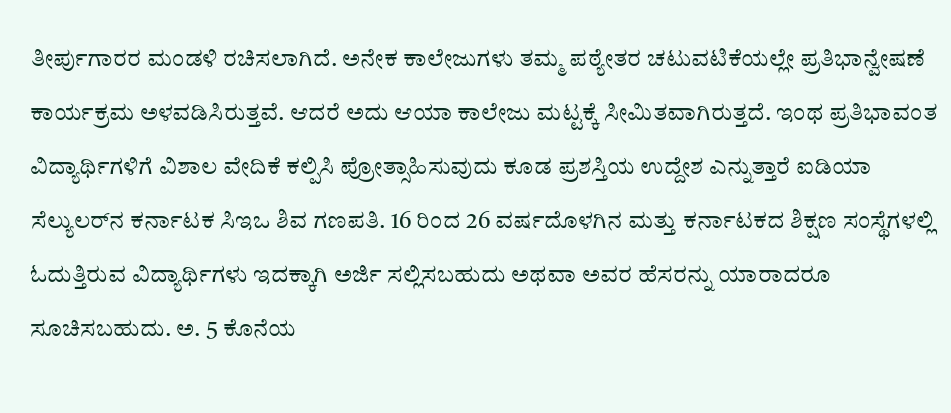ತೀರ್ಪುಗಾರರ ಮಂಡಳಿ ರಚಿಸಲಾಗಿದೆ. ಅನೇಕ ಕಾಲೇಜುಗಳು ತಮ್ಮ ಪಠ್ಯೇತರ ಚಟುವಟಿಕೆಯಲ್ಲೇ ಪ್ರತಿಭಾನ್ವೇಷಣೆ ಕಾರ್ಯಕ್ರಮ ಅಳವಡಿಸಿರುತ್ತವೆ. ಆದರೆ ಅದು ಆಯಾ ಕಾಲೇಜು ಮಟ್ಟಕ್ಕೆ ಸೀಮಿತವಾಗಿರುತ್ತದೆ. ಇಂಥ ಪ್ರತಿಭಾವಂತ ವಿದ್ಯಾರ್ಥಿಗಳಿಗೆ ವಿಶಾಲ ವೇದಿಕೆ ಕಲ್ಪಿಸಿ ಪ್ರೋತ್ಸಾಹಿಸುವುದು ಕೂಡ ಪ್ರಶಸ್ತಿಯ ಉದ್ದೇಶ ಎನ್ನುತ್ತಾರೆ ಐಡಿಯಾ ಸೆಲ್ಯುಲರ್‌ನ ಕರ್ನಾಟಕ ಸಿಇಒ ಶಿವ ಗಣಪತಿ. 16 ರಿಂದ 26 ವರ್ಷದೊಳಗಿನ ಮತ್ತು ಕರ್ನಾಟಕದ ಶಿಕ್ಷಣ ಸಂಸ್ಥೆಗಳಲ್ಲಿ ಓದುತ್ತಿರುವ ವಿದ್ಯಾರ್ಥಿಗಳು ಇದಕ್ಕಾಗಿ ಅರ್ಜಿ ಸಲ್ಲಿಸಬಹುದು ಅಥವಾ ಅವರ ಹೆಸರನ್ನು ಯಾರಾದರೂ ಸೂಚಿಸಬಹುದು. ಅ. 5 ಕೊನೆಯ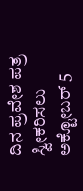ದಿನ ಪ್ರವೇಶ ಪತ್ರ ಸ್ವೀಕರಿಸಲು ಅಕ್ಟೋಬರ್ 5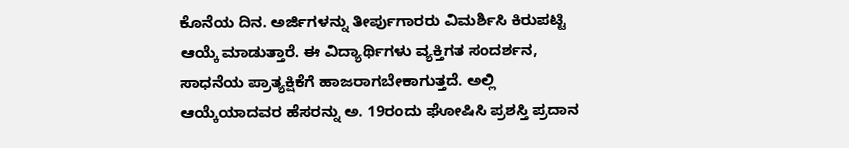ಕೊನೆಯ ದಿನ. ಅರ್ಜಿಗಳನ್ನು ತೀರ್ಪುಗಾರರು ವಿಮರ್ಶಿಸಿ ಕಿರುಪಟ್ಟಿ ಆಯ್ಕೆ ಮಾಡುತ್ತಾರೆ. ಈ ವಿದ್ಯಾರ್ಥಿಗಳು ವ್ಯಕ್ತಿಗತ ಸಂದರ್ಶನ, ಸಾಧನೆಯ ಪ್ರಾತ್ಯಕ್ಷಿಕೆಗೆ ಹಾಜರಾಗಬೇಕಾಗುತ್ತದೆ. ಅಲ್ಲಿ ಆಯ್ಕೆಯಾದವರ ಹೆಸರನ್ನು ಅ. 19ರಂದು ಘೋಷಿಸಿ ಪ್ರಶಸ್ತಿ ಪ್ರದಾನ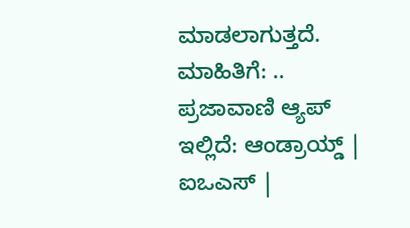ಮಾಡಲಾಗುತ್ತದೆ. ಮಾಹಿತಿಗೆ: .. ಪ್ರಜಾವಾಣಿ ಆ್ಯಪ್ ಇಲ್ಲಿದೆ: ಆಂಡ್ರಾಯ್ಡ್ | ಐಒಎಸ್ |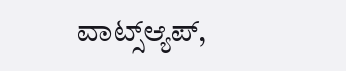ವಾಟ್ಸ್ಆ್ಯಪ್,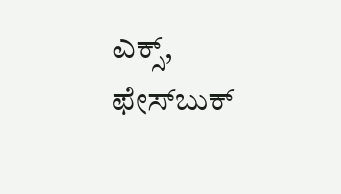ಎಕ್ಸ್, ಫೇಸ್‌ಬುಕ್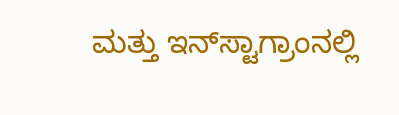ಮತ್ತು ಇನ್‌ಸ್ಟಾಗ್ರಾಂನಲ್ಲಿ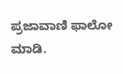ಪ್ರಜಾವಾಣಿ ಫಾಲೋ ಮಾಡಿ.